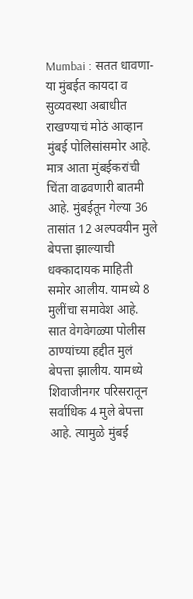Mumbai : सतत धावणा-या मुंबईत कायदा व सुव्यवस्था अबाधीत राखण्याचं मोठं आव्हान मुंबई पोलिसांसमोर आहे. मात्र आता मुंबईकरांची चिंता वाढवणारी बातमी आहे. मुंबईतून गेल्या 36 तासांत 12 अल्पवयीन मुले बेपत्ता झाल्याची धक्कादायक माहिती समोर आलीय. यामध्ये 8 मुलींचा समावेश आहे.
सात वेगवेगळ्या पोलीस ठाण्यांच्या हद्दीत मुलं बेपत्ता झालीय. यामध्ये शिवाजीनगर परिसरातून सर्वाधिक 4 मुले बेपत्ता आहे. त्यामुळे मुंबई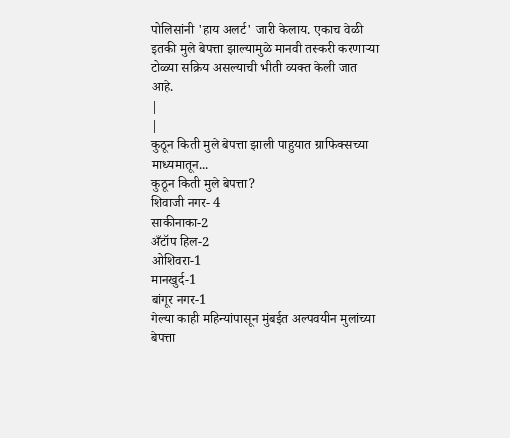पोलिसांनी 'हाय अलर्ट' जारी केलाय. एकाच वेळी इतकी मुले बेपत्ता झाल्यामुळे मानवी तस्करी करणाऱ्या टोळ्या सक्रिय असल्याची भीती व्यक्त केली जात आहे.
|
|
कुठून किती मुले बेपत्ता झाली पाहुयात ग्राफिक्सच्या माध्यमातून...
कुठून किती मुले बेपत्ता?
शिवाजी नगर- 4
साकीनाका-2
अँटॉप हिल-2
ओशिवरा-1
मानखुर्द-1
बांगूर नगर-1
गेल्या काही महिन्यांपासून मुंबईत अल्पवयीन मुलांच्या बेपत्ता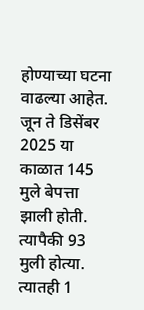होण्याच्या घटना वाढल्या आहेत. जून ते डिसेंबर 2025 या काळात 145 मुले बेपत्ता झाली होती. त्यापैकी 93 मुली होत्या. त्यातही 1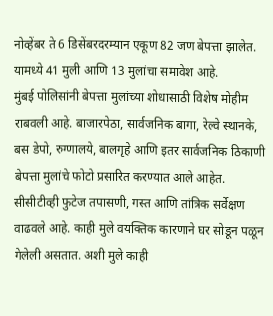नोव्हेंबर ते 6 डिसेंबरदरम्यान एकूण 82 जण बेपत्ता झालेत. यामध्ये 41 मुली आणि 13 मुलांचा समावेश आहे.
मुंबई पोलिसांनी बेपत्ता मुलांच्या शोधासाठी विशेष मोहीम राबवली आहे. बाजारपेठा, सार्वजनिक बागा, रेल्वे स्थानके, बस डेपो, रुग्णालये, बालगृहे आणि इतर सार्वजनिक ठिकाणी बेपत्ता मुलांचे फोटो प्रसारित करण्यात आले आहेत. सीसीटीव्ही फुटेज तपासणी, गस्त आणि तांत्रिक सर्वेक्षण वाढवले आहे. काही मुले वयक्तिक कारणाने घर सोडून पळून गेलेली असतात. अशी मुले काही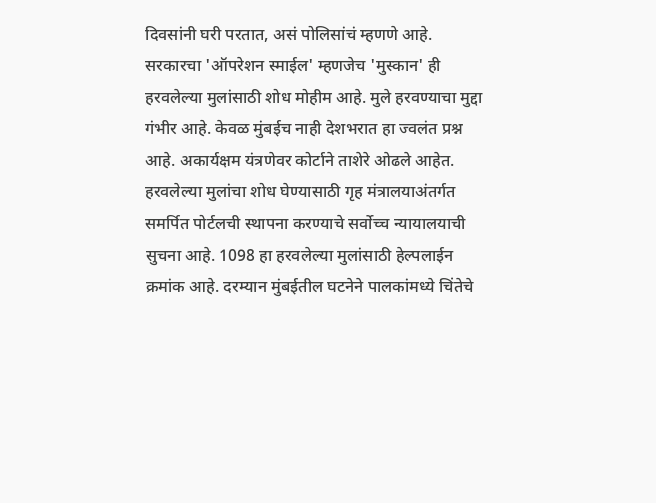दिवसांनी घरी परतात, असं पोलिसांचं म्हणणे आहे.
सरकारचा 'ऑपरेशन स्माईल' म्हणजेच 'मुस्कान' ही हरवलेल्या मुलांसाठी शोध मोहीम आहे. मुले हरवण्याचा मुद्दा गंभीर आहे. केवळ मुंबईच नाही देशभरात हा ज्वलंत प्रश्न आहे. अकार्यक्षम यंत्रणेवर कोर्टाने ताशेरे ओढले आहेत. हरवलेल्या मुलांचा शोध घेण्यासाठी गृह मंत्रालयाअंतर्गत समर्पित पोर्टलची स्थापना करण्याचे सर्वोच्च न्यायालयाची सुचना आहे. 1098 हा हरवलेल्या मुलांसाठी हेल्पलाईन क्रमांक आहे. दरम्यान मुंबईतील घटनेने पालकांमध्ये चिंतेचे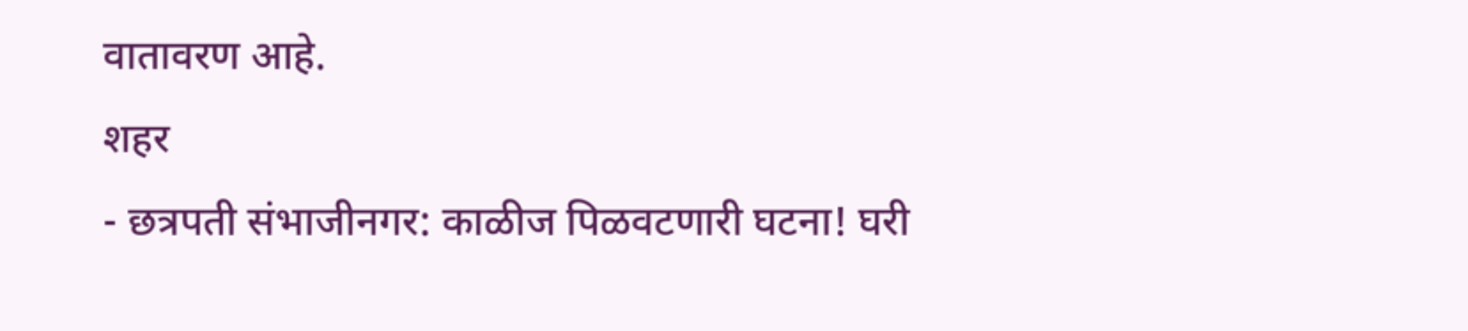वातावरण आहे.
शहर
- छत्रपती संभाजीनगर: काळीज पिळवटणारी घटना! घरी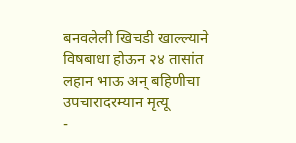बनवलेली खिचडी खाल्ल्याने विषबाधा होऊन २४ तासांत लहान भाऊ अन् बहिणीचा उपचारादरम्यान मृत्यू
-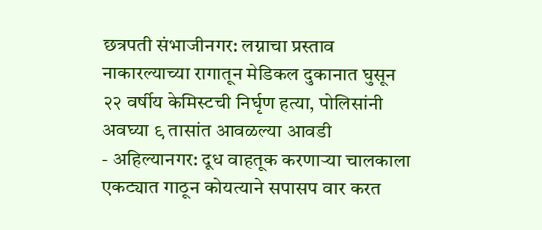छत्रपती संभाजीनगर: लग्नाचा प्रस्ताव नाकारल्याच्या रागातून मेडिकल दुकानात घुसून २२ वर्षीय केमिस्टची निर्घृण हत्या, पोलिसांनी अवघ्या ९ तासांत आवळल्या आवडी
- अहिल्यानगर: दूध वाहतूक करणाऱ्या चालकाला एकट्यात गाठून कोयत्याने सपासप वार करत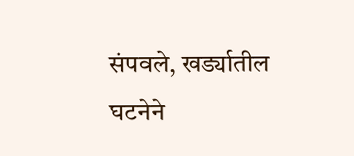संपवले, खर्ड्यातील घटनेने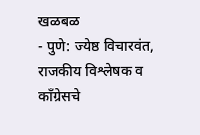खळबळ
- पुणे: ज्येष्ठ विचारवंत, राजकीय विश्लेषक व काँग्रेसचे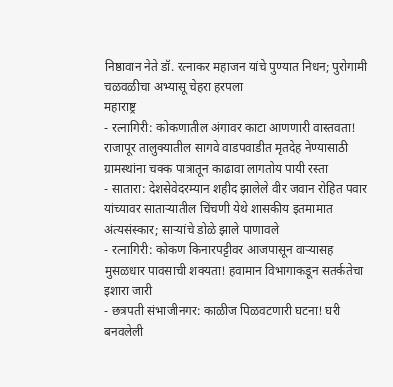निष्ठावान नेते डॉ. रत्नाकर महाजन यांचे पुण्यात निधन; पुरोगामी चळवळीचा अभ्यासू चेहरा हरपला
महाराष्ट्र
- रत्नागिरी: कोकणातील अंगावर काटा आणणारी वास्तवता! राजापूर तालुक्यातील सागवे वाडपवाडीत मृतदेह नेण्यासाठी ग्रामस्थांना चक्क पात्रातून काढावा लागतोय पायी रस्ता
- सातारा: देशसेवेदरम्यान शहीद झालेले वीर जवान रोहित पवार यांच्यावर साताऱ्यातील चिंचणी येथे शासकीय इतमामात अंत्यसंस्कार; साऱ्यांचे डोळे झाले पाणावले
- रत्नागिरी: कोकण किनारपट्टीवर आजपासून वाऱ्यासह मुसळधार पावसाची शक्यता! हवामान विभागाकडून सतर्कतेचा इशारा जारी
- छत्रपती संभाजीनगर: काळीज पिळवटणारी घटना! घरी बनवलेली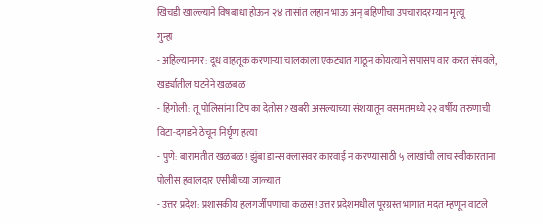खिचडी खाल्ल्याने विषबाधा होऊन २४ तासांत लहान भाऊ अन् बहिणीचा उपचारादरम्यान मृत्यू
गुन्हा
- अहिल्यानगर: दूध वाहतूक करणाऱ्या चालकाला एकट्यात गाठून कोयत्याने सपासप वार करत संपवले, खर्ड्यातील घटनेने खळबळ
- हिंगोली: तू पोलिसांना टिप का देतोस? खबरी असल्याच्या संशयातून वसमतमध्ये २२ वर्षीय तरुणाची विटा-दगडने ठेचून निर्घृण हत्या
- पुणे: बारामतीत खळबळ! झुंबा डान्स क्लासवर कारवाई न करण्यासाठी ५ लाखांची लाच स्वीकारताना पोलीस हवालदार एसीबीच्या जाळ्यात
- उत्तर प्रदेश: प्रशासकीय हलगर्जीपणाचा कळस! उत्तर प्रदेशमधील पूरग्रस्त भागात मदत म्हणून वाटले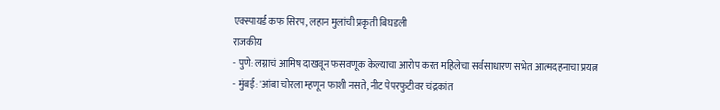एक्स्पायर्ड कफ सिरप, लहान मुलांची प्रकृती बिघडली
राजकीय
- पुणे: लग्नाचं आमिष दाखवून फसवणूक केल्याचा आरोप करत महिलेचा सर्वसाधारण सभेत आत्मदहनाचा प्रयत्न
- मुंबई: 'आंबा चोरला म्हणून फाशी नसते, नीट पेपरफुटीवर चंद्रकांत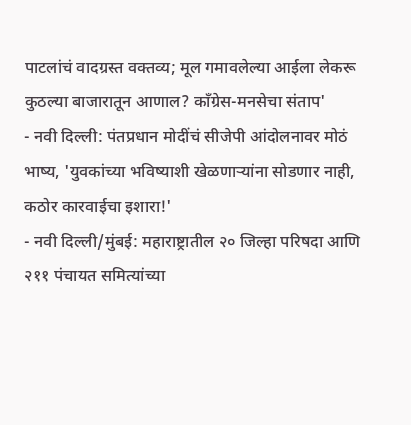पाटलांचं वादग्रस्त वक्तव्य; मूल गमावलेल्या आईला लेकरू कुठल्या बाजारातून आणाल? काँग्रेस-मनसेचा संताप'
- नवी दिल्ली: पंतप्रधान मोदींचं सीजेपी आंदोलनावर मोठं भाष्य, 'युवकांच्या भविष्याशी खेळणाऱ्यांना सोडणार नाही, कठोर कारवाईचा इशारा!'
- नवी दिल्ली/मुंबई: महाराष्ट्रातील २० जिल्हा परिषदा आणि २११ पंचायत समित्यांच्या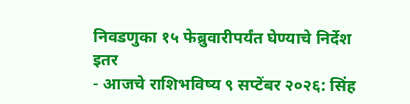निवडणुका १५ फेब्रुवारीपर्यंत घेण्याचे निर्देश
इतर
- आजचे राशिभविष्य ९ सप्टेंबर २०२६: सिंह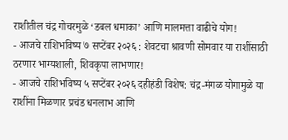राशीतील चंद्र गोचरमुळे ‘डबल धमाका’ आणि मालमत्ता वाढीचे योग!
- आजचे राशिभविष्य ७ सप्टेंबर २०२६ : शेवटचा श्रावणी सोमवार या राशींसाठी ठरणार भाग्यशाली, शिवकृपा लाभणार!
- आजचे राशिभविष्य ५ सप्टेंबर २०२६ दहीहंडी विशेष: चंद्र-मंगळ योगामुळे या राशींना मिळणार प्रचंड धनलाभ आणि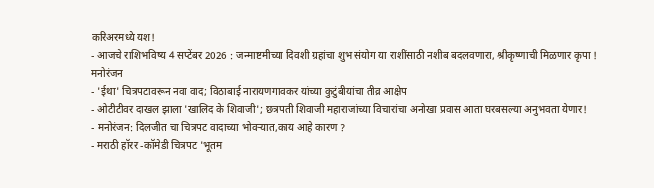करिअरमध्ये यश!
- आजचे राशिभविष्य 4 सप्टेंबर 2026 : जन्माष्टमीच्या दिवशी ग्रहांचा शुभ संयोग या राशींसाठी नशीब बदलवणारा, श्रीकृष्णाची मिळणार कृपा !
मनोरंजन
- 'ईथा' चित्रपटावरून नवा वाद; विठाबाई नारायणगावकर यांच्या कुटुंबीयांचा तीव्र आक्षेप
- ओटीटीवर दाखल झाला 'खालिद के शिवाजी'; छत्रपती शिवाजी महाराजांच्या विचारांचा अनोखा प्रवास आता घरबसल्या अनुभवता येणार!
- मनोरंजन: दिलजीत चा चित्रपट वादाच्या भोवऱ्यात,काय आहे कारण ?
- मराठी हॉरर -कॉमेडी चित्रपट 'भूतम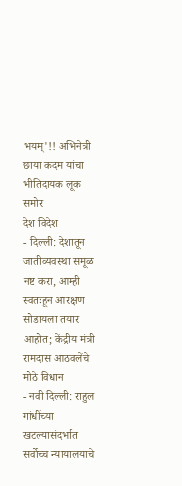भयम्'!! अभिनेत्री छाया कदम यांचा भीतिदायक लूक समोर
देश विदेश
- दिल्ली: देशातून जातीव्यवस्था समूळ नष्ट करा, आम्ही स्वतःहून आरक्षण सोडायला तयार आहोत; केंद्रीय मंत्री रामदास आठवलेंचे मोठे विधान
- नवी दिल्ली: राहुल गांधींच्या खटल्यासंदर्भात सर्वोच्च न्यायालयाचे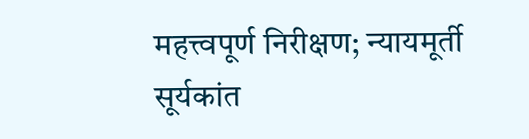महत्त्वपूर्ण निरीक्षण; न्यायमूर्ती सूर्यकांत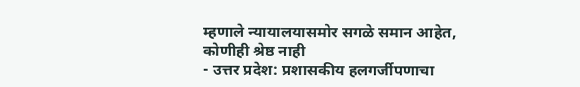म्हणाले न्यायालयासमोर सगळे समान आहेत, कोणीही श्रेष्ठ नाही
- उत्तर प्रदेश: प्रशासकीय हलगर्जीपणाचा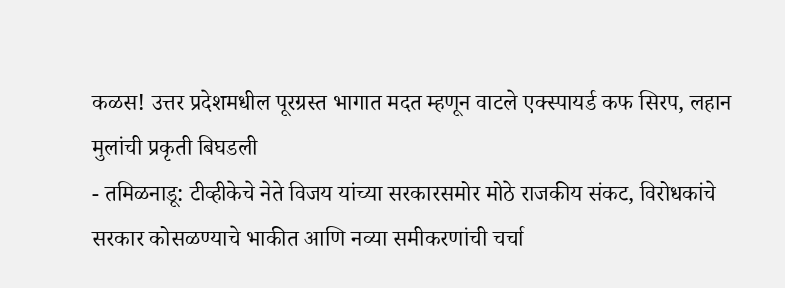कळस! उत्तर प्रदेशमधील पूरग्रस्त भागात मदत म्हणून वाटले एक्स्पायर्ड कफ सिरप, लहान मुलांची प्रकृती बिघडली
- तमिळनाडू: टीव्हीकेचे नेते विजय यांच्या सरकारसमोर मोठे राजकीय संकट, विरोधकांचे सरकार कोसळण्याचे भाकीत आणि नव्या समीकरणांची चर्चा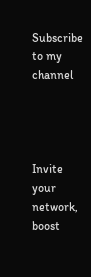Subscribe to my channel




Invite your network, boost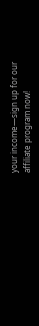your income—sign up for our affiliate program now!